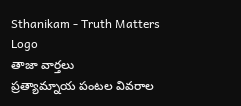Sthanikam - Truth Matters
Logo
తాజా వార్తలు
ప్రత్యామ్నాయ పంటల వివరాల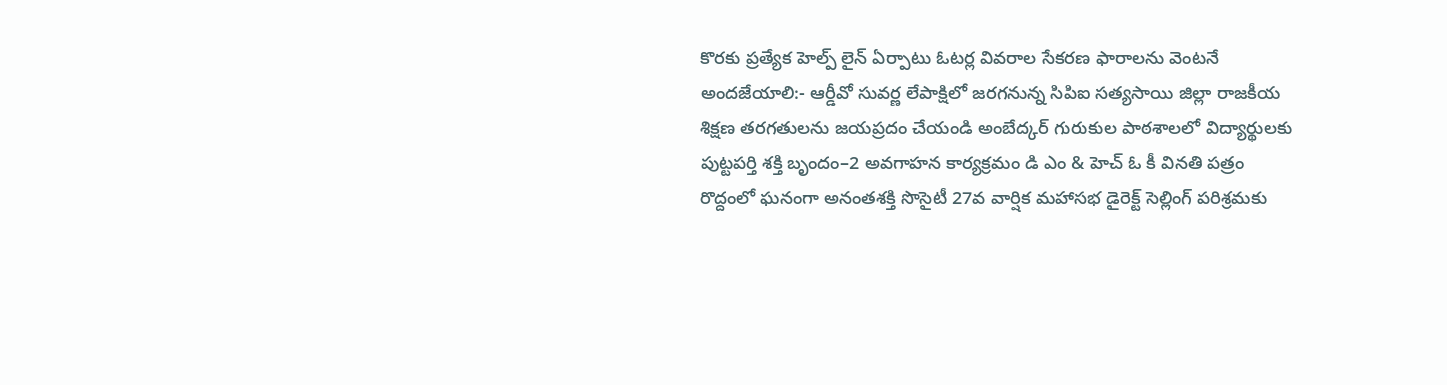కొరకు ప్రత్యేక హెల్ప్ లైన్ ఏర్పాటు ఓటర్ల వివరాల సేకరణ ఫారాలను వెంటనే అందజేయాలి:- ఆర్డీవో సువర్ణ లేపాక్షిలో జరగనున్న సిపిఐ సత్యసాయి జిల్లా రాజకీయ శిక్షణ తరగతులను జయప్రదం చేయండి అంబేద్కర్ గురుకుల పాఠశాలలో విద్యార్థులకు పుట్టపర్తి శక్తి బృందం–2 అవగాహన కార్యక్రమం డి ఎం & హెచ్ ఓ కీ వినతి పత్రం రొద్దంలో ఘనంగా అనంతశక్తి సొసైటీ 27వ వార్షిక మహాసభ డైరెక్ట్ సెల్లింగ్ పరిశ్రమకు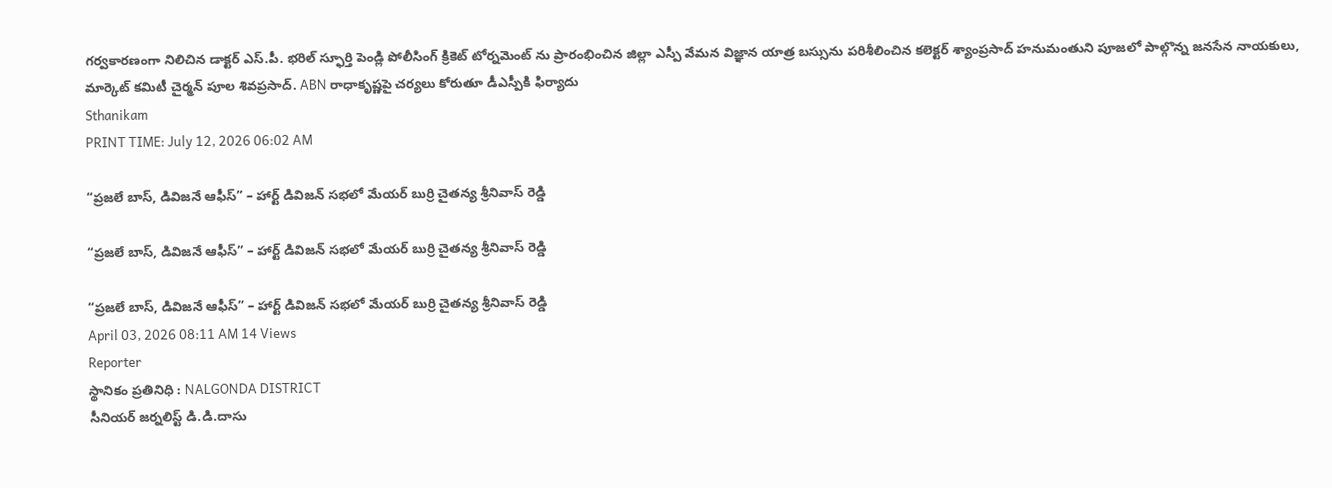గర్వకారణంగా నిలిచిన డాక్టర్ ఎస్.పీ. భరిల్ స్ఫూర్తి పెండ్లి పోలీసింగ్ క్రికెట్ టోర్నమెంట్ ను ప్రారంభించిన జిల్లా ఎస్పీ వేమన విజ్ఞాన యాత్ర బస్సును పరిశీలించిన కలెక్టర్ శ్యాంప్రసాద్ హనుమంతుని పూజలో పాల్గొన్న జనసేన నాయకులు, మార్కెట్ కమిటీ చైర్మన్ పూల శివప్రసాద్. ABN రాధాకృష్ణపై చర్యలు కోరుతూ డీఎస్పీకి ఫిర్యాదు
Sthanikam
PRINT TIME: July 12, 2026 06:02 AM

“ప్రజలే బాస్, డివిజనే ఆఫీస్” – హార్ట్ డివిజన్ సభలో మేయర్ బుర్రి చైతన్య శ్రీనివాస్ రెడ్డి

“ప్రజలే బాస్, డివిజనే ఆఫీస్” – హార్ట్ డివిజన్ సభలో మేయర్ బుర్రి చైతన్య శ్రీనివాస్ రెడ్డి

“ప్రజలే బాస్, డివిజనే ఆఫీస్” – హార్ట్ డివిజన్ సభలో మేయర్ బుర్రి చైతన్య శ్రీనివాస్ రెడ్డి
April 03, 2026 08:11 AM 14 Views
Reporter
స్థానికం ప్రతినిధి : NALGONDA DISTRICT
సీనియర్ జర్నలిస్ట్ డి.డి.దాసు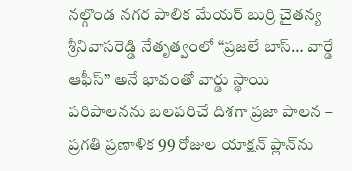నల్గొండ నగర పాలిక మేయర్ బుర్రి చైతన్య శ్రీనివాసరెడ్డి నేతృత్వంలో “ప్రజలే బాస్… వార్డే ఆఫీస్” అనే భావంతో వార్డు స్థాయి పరిపాలనను బలపరిచే దిశగా ప్రజా పాలన – ప్రగతి ప్రణాళిక 99 రోజుల యాక్షన్ ప్లాన్‌ను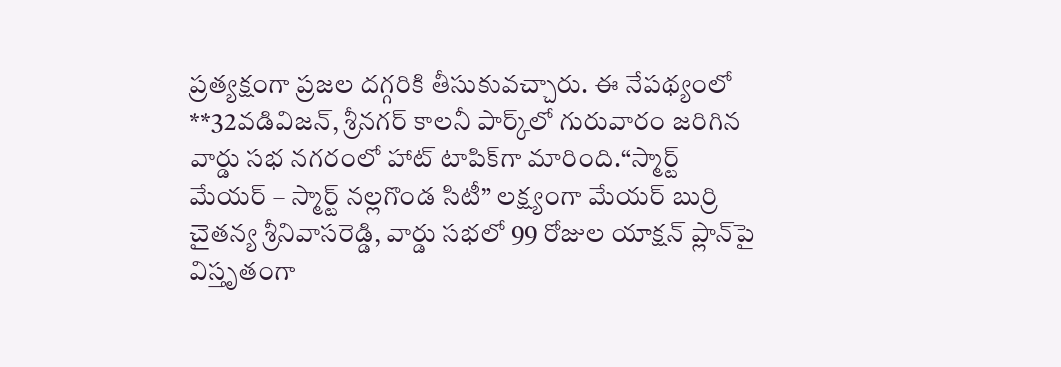ప్రత్యక్షంగా ప్రజల దగ్గరికి తీసుకువచ్చారు. ఈ నేపథ్యంలో **32వడివిజన్, శ్రీనగర్ కాలనీ పార్క్‌లో గురువారం జరిగిన వార్డు సభ నగరంలో హాట్ టాపిక్‌గా మారింది.“స్మార్ట్ మేయర్ – స్మార్ట్ నల్లగొండ సిటీ” లక్ష్యంగా మేయర్ బుర్రి చైతన్య శ్రీనివాసరెడ్డి, వార్డు సభలో 99 రోజుల యాక్షన్ ప్లాన్‌పై విస్తృతంగా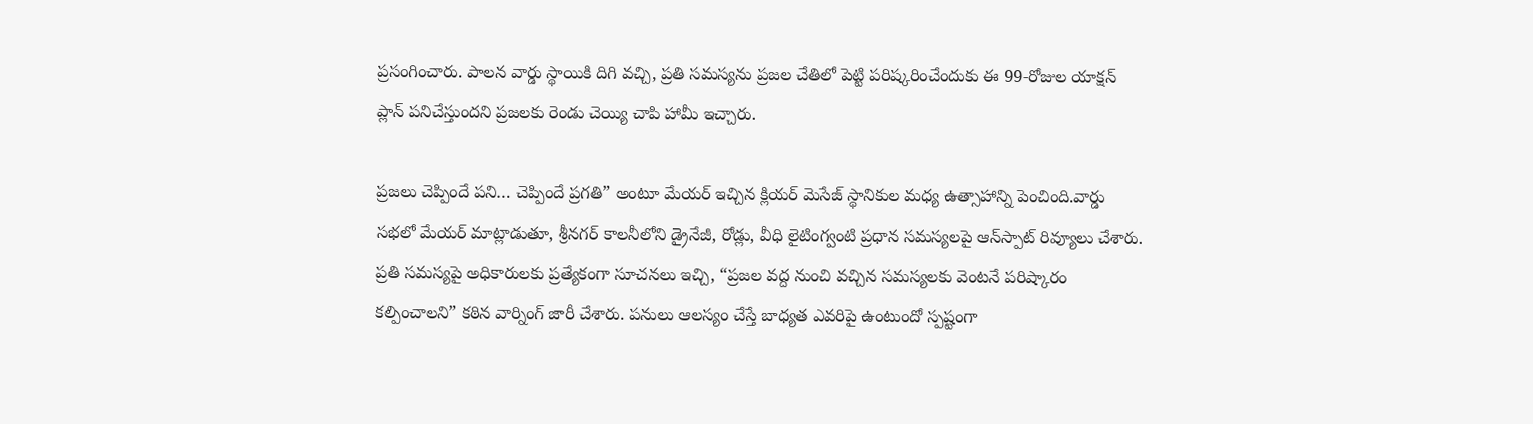ప్రసంగించారు. పాలన వార్డు స్థాయికి దిగి వచ్చి, ప్రతి సమస్యను ప్రజల చేతిలో పెట్టి పరిష్కరించేందుకు ఈ 99‑రోజుల యాక్షన్ ప్లాన్ పనిచేస్తుందని ప్రజలకు రెండు చెయ్యి చాపి హామీ ఇచ్చారు.

ప్రజలు చెప్పిందే పని… చెప్పిందే ప్రగతి” అంటూ మేయర్ ఇచ్చిన క్లియర్ మెసేజ్ స్థానికుల మధ్య ఉత్సాహాన్ని పెంచింది.వార్డు సభలో మేయర్ మాట్లాడుతూ, శ్రీనగర్ కాలనీలోని డ్రైనేజీ, రోడ్లు, వీధి లైటింగ్వంటి ప్రధాన సమస్యలపై ఆన్‌స్పాట్ రివ్యూలు చేశారు. ప్రతి సమస్యపై అధికారులకు ప్రత్యేకంగా సూచనలు ఇచ్చి, “ప్రజల వద్ద నుంచి వచ్చిన సమస్యలకు వెంటనే పరిష్కారం కల్పించాలని” కఠిన వార్నింగ్ జారీ చేశారు. పనులు ఆలస్యం చేస్తే బాధ్యత ఎవరిపై ఉంటుందో స్పష్టంగా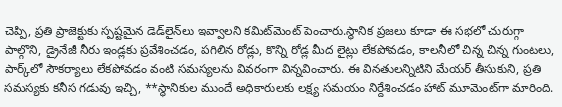చెప్పి, ప్రతి ప్రాజెక్టుకు స్పష్టమైన డెడ్‌లైన్‌లు ఇవ్వాలని కమిట్‌మెంట్ పెంచారు.స్థానిక ప్రజలు కూడా ఈ సభలో చురుగ్గా పాల్గొని, డ్రైనేజీ నీరు ఇండ్లకు ప్రవేశించడం, పగిలిన రోడ్లు, కొన్ని రోడ్ల మీద లైట్లు లేకపోవడం, కాలనీలో చిన్న చిన్న గుంటలు, పార్క్‌లో సౌకర్యాలు లేకపోవడం వంటి సమస్యలను వివరంగా విన్నవించారు. ఈ వినతులన్నిటిని మేయర్ తీసుకుని, ప్రతి సమస్యకు కనీస గడువు ఇచ్చి, **స్థానికుల ముందే అధికారులకు లక్ష్య సమయం నిర్దేశించడం హాట్ మూమెంట్‌గా మారింది.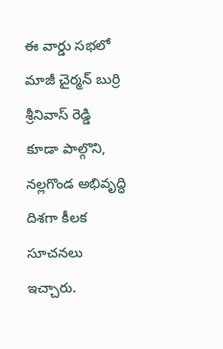ఈ వార్డు సభలో మాజీ చైర్మన్ బుర్రి శ్రీనివాస్ రెడ్డి కూడా పాల్గొని, నల్లగొండ అభివృద్ధి దిశగా కీలక సూచనలు ఇచ్చారు.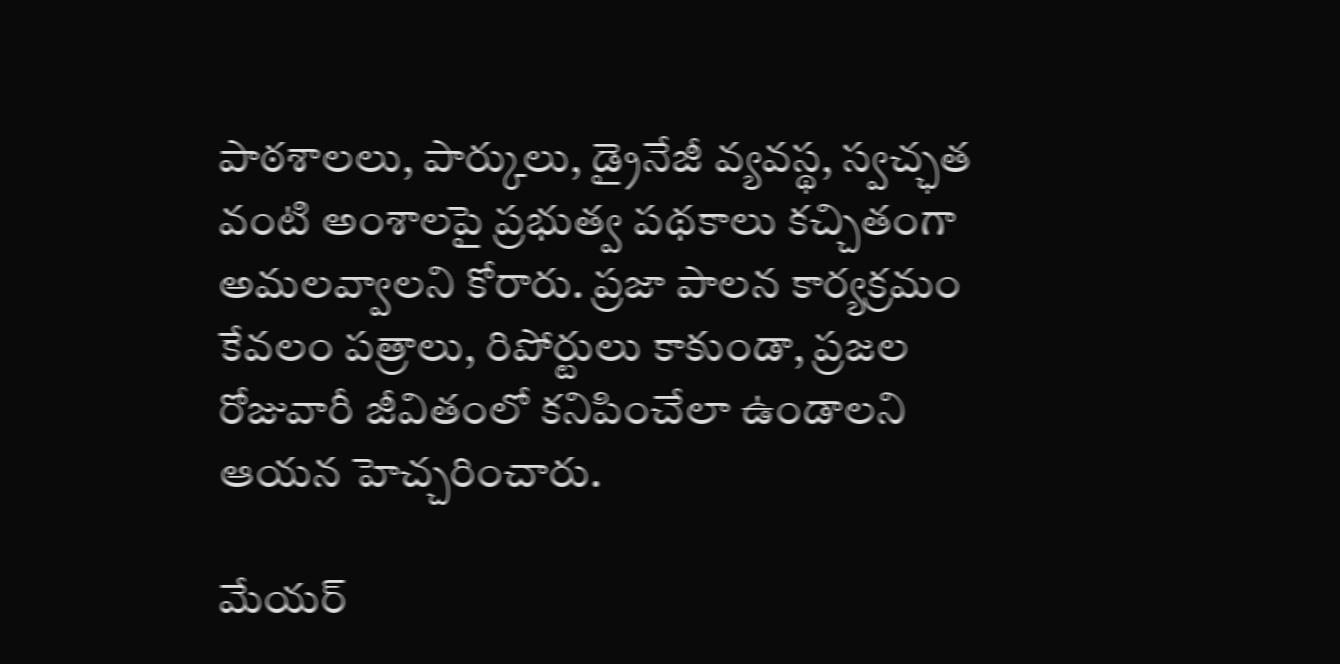పాఠశాలలు, పార్కులు, డ్రైనేజీ వ్యవస్థ, స్వచ్ఛత వంటి అంశాలపై ప్రభుత్వ పథకాలు కచ్చితంగా అమలవ్వాలని కోరారు. ప్రజా పాలన కార్యక్రమం కేవలం పత్రాలు, రిపోర్టులు కాకుండా, ప్రజల రోజువారీ జీవితంలో కనిపించేలా ఉండాలని ఆయన హెచ్చరించారు.

మేయర్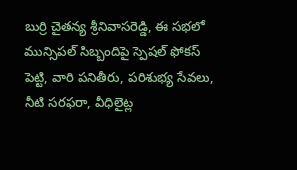బుర్రి చైతన్య శ్రీనివాసరెడ్డి, ఈ సభలో మున్సిపల్ సిబ్బందిపై స్పెషల్ ఫోకస్ పెట్టి, వారి పనితీరు, పరిశుభ్య సేవలు, నీటి సరఫరా, వీధిలైట్ల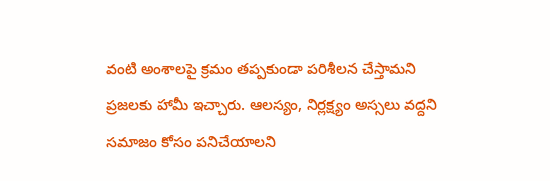వంటి అంశాలపై క్రమం తప్పకుండా పరిశీలన చేస్తామని ప్రజలకు హామీ ఇచ్చారు. ఆలస్యం, నిర్లక్ష్యం అస్సలు వద్దని సమాజం కోసం పనిచేయాలని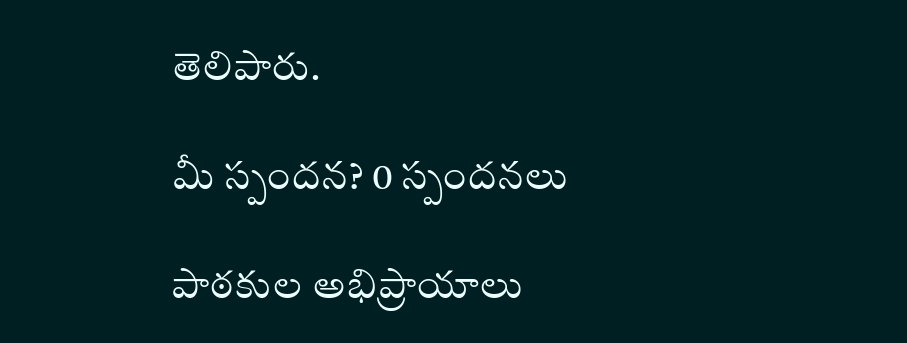తెలిపారు.

మీ స్పందన? 0 స్పందనలు

పాఠకుల అభిప్రాయాలు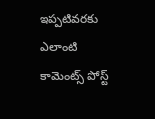ఇప్పటివరకు ఎలాంటి కామెంట్స్ పోస్ట్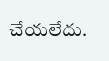చేయలేదు.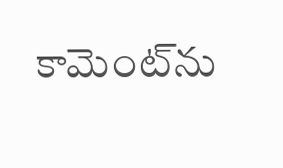కామెంట్‌ను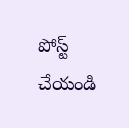పోస్ట్ చేయండి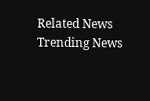Related News
Trending News